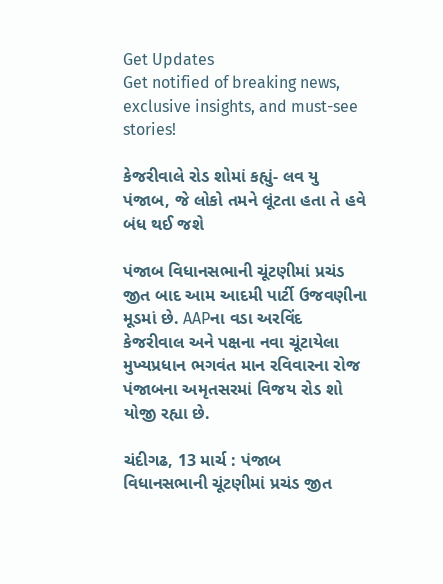Get Updates
Get notified of breaking news, exclusive insights, and must-see stories!

કેજરીવાલે રોડ શોમાં કહ્યું- લવ યુ પંજાબ, જે લોકો તમને લૂંટતા હતા તે હવે બંધ થઈ જશે

પંજાબ વિધાનસભાની ચૂંટણીમાં પ્રચંડ જીત બાદ આમ આદમી પાર્ટી ઉજવણીના મૂડમાં છે. AAPના વડા અરવિંદ કેજરીવાલ અને પક્ષના નવા ચૂંટાયેલા મુખ્યપ્રધાન ભગવંત માન રવિવારના રોજ પંજાબના અમૃતસરમાં વિજય રોડ શો યોજી રહ્યા છે.

ચંદીગઢ, 13 માર્ચ : પંજાબ વિધાનસભાની ચૂંટણીમાં પ્રચંડ જીત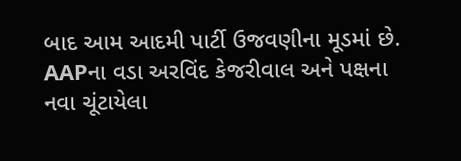બાદ આમ આદમી પાર્ટી ઉજવણીના મૂડમાં છે. AAPના વડા અરવિંદ કેજરીવાલ અને પક્ષના નવા ચૂંટાયેલા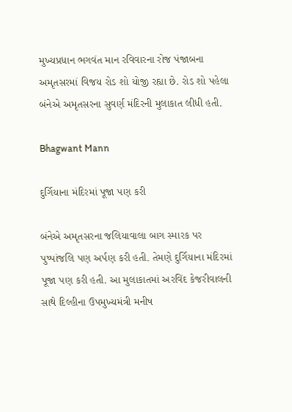મુખ્યપ્રધાન ભગવંત માન રવિવારના રોજ પંજાબના અમૃતસરમાં વિજય રોડ શો યોજી રહ્યા છે. રોડ શો પહેલા બંનેએ અમૃતસરના સુવર્ણ મંદિરની મુલાકાત લીધી હતી.

Bhagwant Mann

દુર્ગિયાના મંદિરમાં પૂજા પણ કરી

બંનેએ અમૃતસરના જલિયાવાલા બાગ સ્મારક પર પુષ્પાંજલિ પણ અર્પણ કરી હતી. તેમણે દુર્ગિયાના મંદિરમાં પૂજા પણ કરી હતી. આ મુલાકાતમાં અરવિંદ કેજરીવાલની સાથે દિલ્હીના ઉપમુખ્યમંત્રી મનીષ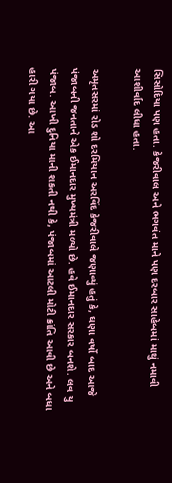સિસોદિયા પણ હતા. કેજરીવાલ અને ભગવંત માને પણ દરબાર સાહેબમાં માથું નમાવી આશીર્વાદ લીધા હતા.

અમૃતસરમાં રોડ શો દરમિયાન અરવિંદ કેજરીવાલે જણાવ્યું હતું કે, ઘણા વર્ષો બાદ આજે પંજાબની જનતાને એક ઈમાનદાર મુખ્યમંત્રી મળ્યો છે. હવે ઈમાનદાર સરકાર બનશે. લવ યુ પંજાબ. આખી દુનિયા માની શકતી નથી કે, પંજાબમાં આટલી મોટી ક્રાંતિ આવી છે અને બધા હારી ગયા છે. આ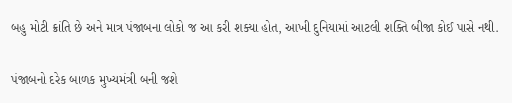બહુ મોટી ક્રાંતિ છે અને માત્ર પંજાબના લોકો જ આ કરી શક્યા હોત, આખી દુનિયામાં આટલી શક્તિ બીજા કોઈ પાસે નથી.

પંજાબનો દરેક બાળક મુખ્યમંત્રી બની જશે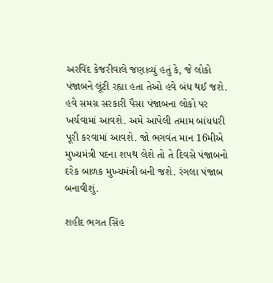અરવિંદ કેજરીવાલે જણાવ્યું હતું કે, જે લોકો પંજાબને લૂંટી રહ્યા હતા તેઓ હવે બંધ થઈ જશે. હવે સમગ્ર સરકારી પૈસા પંજાબના લોકો પર ખર્ચવામાં આવશે. અમે આપેલી તમામ બાંયધરી પૂરી કરવામાં આવશે. જો ભગવંત માન 16મીએ મુખ્યમંત્રી પદના શપથ લેશે તો તે દિવસે પંજાબનો દરેક બાળક મુખ્યમંત્રી બની જશે. રંગલા પંજાબ બનાવીશું.

શહીદ ભગત સિંહ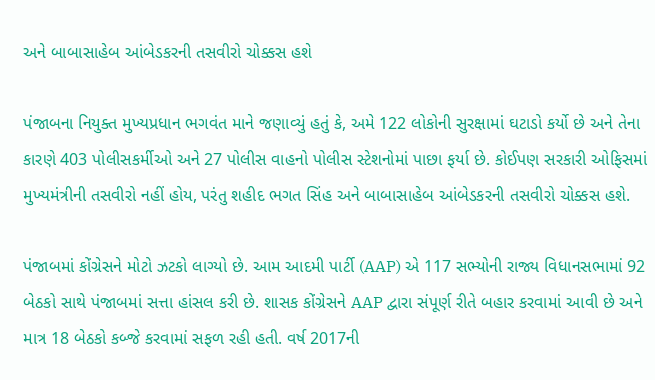અને બાબાસાહેબ આંબેડકરની તસવીરો ચોક્કસ હશે

પંજાબના નિયુક્ત મુખ્યપ્રધાન ભગવંત માને જણાવ્યું હતું કે, અમે 122 લોકોની સુરક્ષામાં ઘટાડો કર્યો છે અને તેના કારણે 403 પોલીસકર્મીઓ અને 27 પોલીસ વાહનો પોલીસ સ્ટેશનોમાં પાછા ફર્યા છે. કોઈપણ સરકારી ઓફિસમાં મુખ્યમંત્રીની તસવીરો નહીં હોય, પરંતુ શહીદ ભગત સિંહ અને બાબાસાહેબ આંબેડકરની તસવીરો ચોક્કસ હશે.

પંજાબમાં કોંગ્રેસને મોટો ઝટકો લાગ્યો છે. આમ આદમી પાર્ટી (AAP) એ 117 સભ્યોની રાજ્ય વિધાનસભામાં 92 બેઠકો સાથે પંજાબમાં સત્તા હાંસલ કરી છે. શાસક કોંગ્રેસને AAP દ્વારા સંપૂર્ણ રીતે બહાર કરવામાં આવી છે અને માત્ર 18 બેઠકો કબ્જે કરવામાં સફળ રહી હતી. વર્ષ 2017ની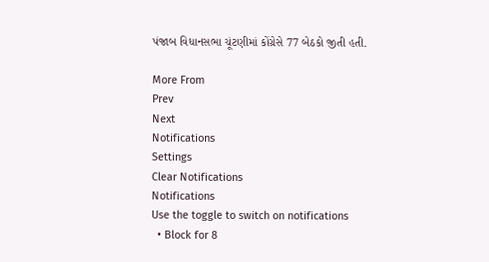પંજાબ વિધાનસભા ચૂંટણીમાં કોંગ્રેસે 77 બેઠકો જીતી હતી.

More From
Prev
Next
Notifications
Settings
Clear Notifications
Notifications
Use the toggle to switch on notifications
  • Block for 8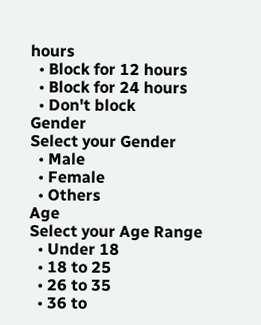hours
  • Block for 12 hours
  • Block for 24 hours
  • Don't block
Gender
Select your Gender
  • Male
  • Female
  • Others
Age
Select your Age Range
  • Under 18
  • 18 to 25
  • 26 to 35
  • 36 to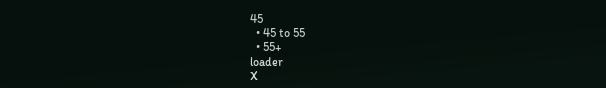45
  • 45 to 55
  • 55+
loader
X